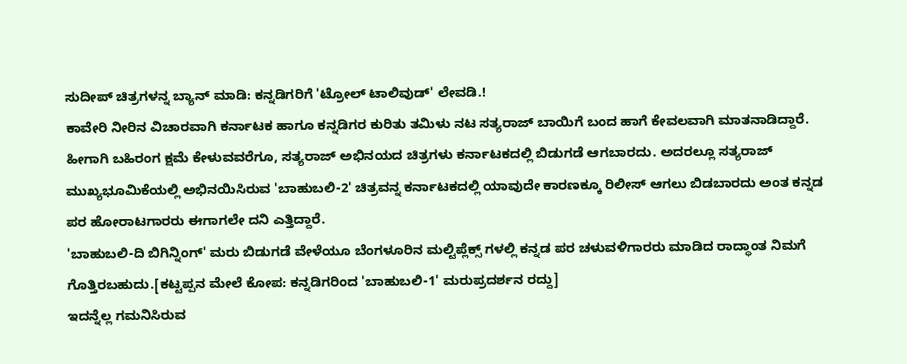ಸುದೀಪ್ ಚಿತ್ರಗಳನ್ನ ಬ್ಯಾನ್ ಮಾಡಿ: ಕನ್ನಡಿಗರಿಗೆ 'ಟ್ರೋಲ್ ಟಾಲಿವುಡ್' ಲೇವಡಿ.!
ಕಾವೇರಿ ನೀರಿನ ವಿಚಾರವಾಗಿ ಕರ್ನಾಟಕ ಹಾಗೂ ಕನ್ನಡಿಗರ ಕುರಿತು ತಮಿಳು ನಟ ಸತ್ಯರಾಜ್ ಬಾಯಿಗೆ ಬಂದ ಹಾಗೆ ಕೇವಲವಾಗಿ ಮಾತನಾಡಿದ್ದಾರೆ. ಹೀಗಾಗಿ ಬಹಿರಂಗ ಕ್ಷಮೆ ಕೇಳುವವರೆಗೂ, ಸತ್ಯರಾಜ್ ಅಭಿನಯದ ಚಿತ್ರಗಳು ಕರ್ನಾಟಕದಲ್ಲಿ ಬಿಡುಗಡೆ ಆಗಬಾರದು. ಅದರಲ್ಲೂ ಸತ್ಯರಾಜ್ ಮುಖ್ಯಭೂಮಿಕೆಯಲ್ಲಿ ಅಭಿನಯಿಸಿರುವ 'ಬಾಹುಬಲಿ-2' ಚಿತ್ರವನ್ನ ಕರ್ನಾಟಕದಲ್ಲಿ ಯಾವುದೇ ಕಾರಣಕ್ಕೂ ರಿಲೀಸ್ ಆಗಲು ಬಿಡಬಾರದು ಅಂತ ಕನ್ನಡ ಪರ ಹೋರಾಟಗಾರರು ಈಗಾಗಲೇ ದನಿ ಎತ್ತಿದ್ದಾರೆ.
'ಬಾಹುಬಲಿ-ದಿ ಬಿಗಿನ್ನಿಂಗ್' ಮರು ಬಿಡುಗಡೆ ವೇಳೆಯೂ ಬೆಂಗಳೂರಿನ ಮಲ್ಟಿಪ್ಲೆಕ್ಸ್ ಗಳಲ್ಲಿ ಕನ್ನಡ ಪರ ಚಳುವಳಿಗಾರರು ಮಾಡಿದ ರಾದ್ಧಾಂತ ನಿಮಗೆ ಗೊತ್ತಿರಬಹುದು.[ಕಟ್ಟಪ್ಪನ ಮೇಲೆ ಕೋಪ: ಕನ್ನಡಿಗರಿಂದ 'ಬಾಹುಬಲಿ-1' ಮರುಪ್ರದರ್ಶನ ರದ್ದು]
ಇದನ್ನೆಲ್ಲ ಗಮನಿಸಿರುವ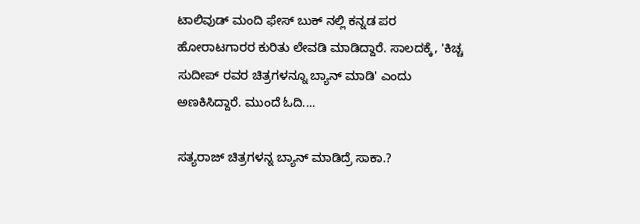ಟಾಲಿವುಡ್ ಮಂದಿ ಫೇಸ್ ಬುಕ್ ನಲ್ಲಿ ಕನ್ನಡ ಪರ ಹೋರಾಟಗಾರರ ಕುರಿತು ಲೇವಡಿ ಮಾಡಿದ್ದಾರೆ. ಸಾಲದಕ್ಕೆ, 'ಕಿಚ್ಚ ಸುದೀಪ್ ರವರ ಚಿತ್ರಗಳನ್ನೂ ಬ್ಯಾನ್ ಮಾಡಿ' ಎಂದು ಅಣಕಿಸಿದ್ದಾರೆ. ಮುಂದೆ ಓದಿ....

ಸತ್ಯರಾಜ್ ಚಿತ್ರಗಳನ್ನ ಬ್ಯಾನ್ ಮಾಡಿದ್ರೆ ಸಾಕಾ.?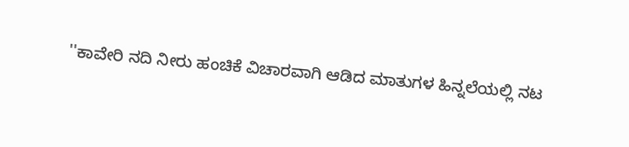''ಕಾವೇರಿ ನದಿ ನೀರು ಹಂಚಿಕೆ ವಿಚಾರವಾಗಿ ಆಡಿದ ಮಾತುಗಳ ಹಿನ್ನಲೆಯಲ್ಲಿ ನಟ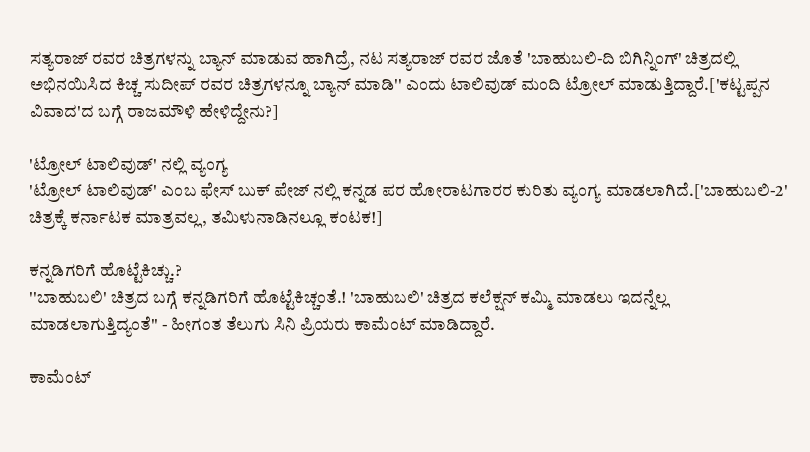ಸತ್ಯರಾಜ್ ರವರ ಚಿತ್ರಗಳನ್ನು ಬ್ಯಾನ್ ಮಾಡುವ ಹಾಗಿದ್ರೆ, ನಟ ಸತ್ಯರಾಜ್ ರವರ ಜೊತೆ 'ಬಾಹುಬಲಿ-ದಿ ಬಿಗಿನ್ನಿಂಗ್' ಚಿತ್ರದಲ್ಲಿ ಅಭಿನಯಿಸಿದ ಕಿಚ್ಚ ಸುದೀಪ್ ರವರ ಚಿತ್ರಗಳನ್ನೂ ಬ್ಯಾನ್ ಮಾಡಿ'' ಎಂದು ಟಾಲಿವುಡ್ ಮಂದಿ ಟ್ರೋಲ್ ಮಾಡುತ್ತಿದ್ದಾರೆ.['ಕಟ್ಟಪ್ಪನ ವಿವಾದ'ದ ಬಗ್ಗೆ ರಾಜಮೌಳಿ ಹೇಳಿದ್ದೇನು?]

'ಟ್ರೋಲ್ ಟಾಲಿವುಡ್' ನಲ್ಲಿ ವ್ಯಂಗ್ಯ
'ಟ್ರೋಲ್ ಟಾಲಿವುಡ್' ಎಂಬ ಫೇಸ್ ಬುಕ್ ಪೇಜ್ ನಲ್ಲಿ ಕನ್ನಡ ಪರ ಹೋರಾಟಗಾರರ ಕುರಿತು ವ್ಯಂಗ್ಯ ಮಾಡಲಾಗಿದೆ.['ಬಾಹುಬಲಿ-2' ಚಿತ್ರಕ್ಕೆ ಕರ್ನಾಟಕ ಮಾತ್ರವಲ್ಲ, ತಮಿಳುನಾಡಿನಲ್ಲೂ ಕಂಟಕ!]

ಕನ್ನಡಿಗರಿಗೆ ಹೊಟ್ಟೆಕಿಚ್ಚು.?
''ಬಾಹುಬಲಿ' ಚಿತ್ರದ ಬಗ್ಗೆ ಕನ್ನಡಿಗರಿಗೆ ಹೊಟ್ಟೆಕಿಚ್ಚಂತೆ.! 'ಬಾಹುಬಲಿ' ಚಿತ್ರದ ಕಲೆಕ್ಷನ್ ಕಮ್ಮಿ ಮಾಡಲು ಇದನ್ನೆಲ್ಲ ಮಾಡಲಾಗುತ್ತಿದ್ಯಂತೆ'' - ಹೀಗಂತ ತೆಲುಗು ಸಿನಿ ಪ್ರಿಯರು ಕಾಮೆಂಟ್ ಮಾಡಿದ್ದಾರೆ.

ಕಾಮೆಂಟ್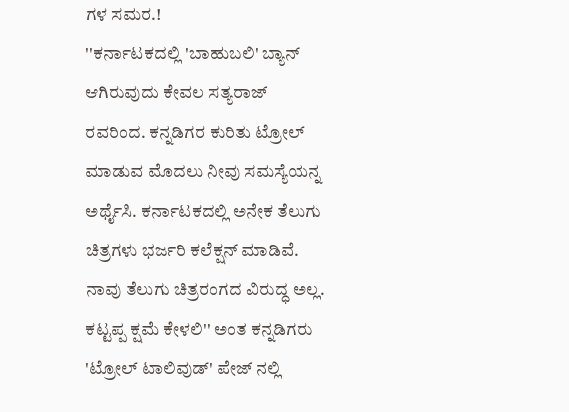ಗಳ ಸಮರ.!
''ಕರ್ನಾಟಕದಲ್ಲಿ 'ಬಾಹುಬಲಿ' ಬ್ಯಾನ್ ಆಗಿರುವುದು ಕೇವಲ ಸತ್ಯರಾಜ್ ರವರಿಂದ. ಕನ್ನಡಿಗರ ಕುರಿತು ಟ್ರೋಲ್ ಮಾಡುವ ಮೊದಲು ನೀವು ಸಮಸ್ಯೆಯನ್ನ ಅರ್ಥೈಸಿ. ಕರ್ನಾಟಕದಲ್ಲಿ ಅನೇಕ ತೆಲುಗು ಚಿತ್ರಗಳು ಭರ್ಜರಿ ಕಲೆಕ್ಷನ್ ಮಾಡಿವೆ. ನಾವು ತೆಲುಗು ಚಿತ್ರರಂಗದ ವಿರುದ್ಧ ಅಲ್ಲ. ಕಟ್ಟಪ್ಪ ಕ್ಷಮೆ ಕೇಳಲಿ'' ಅಂತ ಕನ್ನಡಿಗರು 'ಟ್ರೋಲ್ ಟಾಲಿವುಡ್' ಪೇಜ್ ನಲ್ಲಿ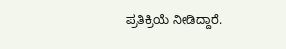ಪ್ರತಿಕ್ರಿಯೆ ನೀಡಿದ್ದಾರೆ.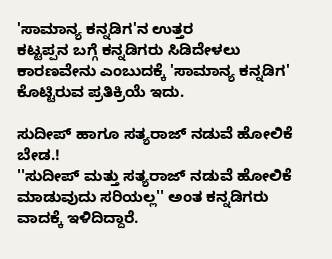'ಸಾಮಾನ್ಯ ಕನ್ನಡಿಗ'ನ ಉತ್ತರ
ಕಟ್ಟಪ್ಪನ ಬಗ್ಗೆ ಕನ್ನಡಿಗರು ಸಿಡಿದೇಳಲು ಕಾರಣವೇನು ಎಂಬುದಕ್ಕೆ 'ಸಾಮಾನ್ಯ ಕನ್ನಡಿಗ' ಕೊಟ್ಟಿರುವ ಪ್ರತಿಕ್ರಿಯೆ ಇದು.

ಸುದೀಪ್ ಹಾಗೂ ಸತ್ಯರಾಜ್ ನಡುವೆ ಹೋಲಿಕೆ ಬೇಡ.!
''ಸುದೀಪ್ ಮತ್ತು ಸತ್ಯರಾಜ್ ನಡುವೆ ಹೋಲಿಕೆ ಮಾಡುವುದು ಸರಿಯಲ್ಲ'' ಅಂತ ಕನ್ನಡಿಗರು ವಾದಕ್ಕೆ ಇಳಿದಿದ್ದಾರೆ.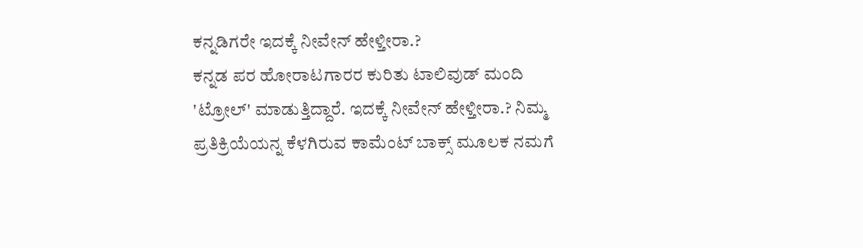ಕನ್ನಡಿಗರೇ ಇದಕ್ಕೆ ನೀವೇನ್ ಹೇಳ್ತೀರಾ.?
ಕನ್ನಡ ಪರ ಹೋರಾಟಗಾರರ ಕುರಿತು ಟಾಲಿವುಡ್ ಮಂದಿ 'ಟ್ರೋಲ್' ಮಾಡುತ್ತಿದ್ದಾರೆ. ಇದಕ್ಕೆ ನೀವೇನ್ ಹೇಳ್ತೀರಾ.? ನಿಮ್ಮ ಪ್ರತಿಕ್ರಿಯೆಯನ್ನ ಕೆಳಗಿರುವ ಕಾಮೆಂಟ್ ಬಾಕ್ಸ್ ಮೂಲಕ ನಮಗೆ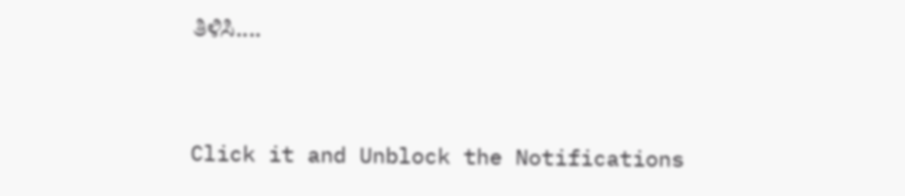ತಿಳಿಸಿ....


Click it and Unblock the Notifications